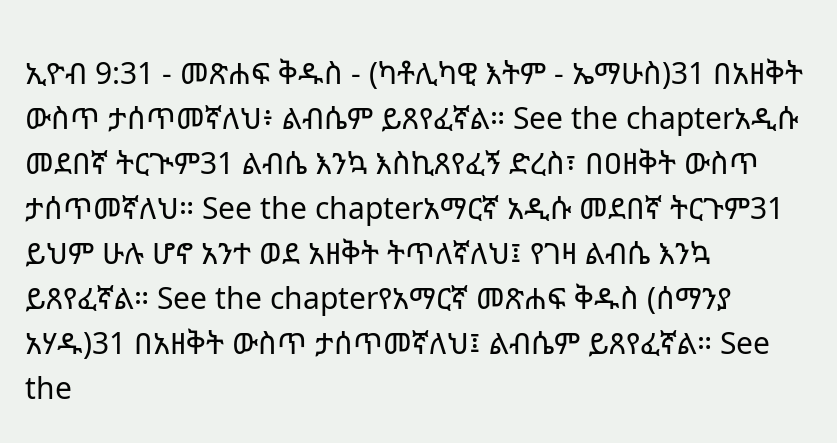ኢዮብ 9:31 - መጽሐፍ ቅዱስ - (ካቶሊካዊ እትም - ኤማሁስ)31 በአዘቅት ውስጥ ታሰጥመኛለህ፥ ልብሴም ይጸየፈኛል። See the chapterአዲሱ መደበኛ ትርጒም31 ልብሴ እንኳ እስኪጸየፈኝ ድረስ፣ በዐዘቅት ውስጥ ታሰጥመኛለህ። See the chapterአማርኛ አዲሱ መደበኛ ትርጉም31 ይህም ሁሉ ሆኖ አንተ ወደ አዘቅት ትጥለኛለህ፤ የገዛ ልብሴ እንኳ ይጸየፈኛል። See the chapterየአማርኛ መጽሐፍ ቅዱስ (ሰማንያ አሃዱ)31 በአዘቅት ውስጥ ታሰጥመኛለህ፤ ልብሴም ይጸየፈኛል። See the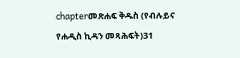chapterመጽሐፍ ቅዱስ (የብሉይና የሐዲስ ኪዳን መጻሕፍት)31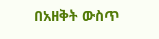በአዘቅት ውስጥ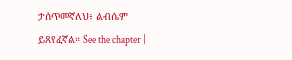ታሰጥመኛለህ፥ ልብሴም ይጸየፈኛል። See the chapter |